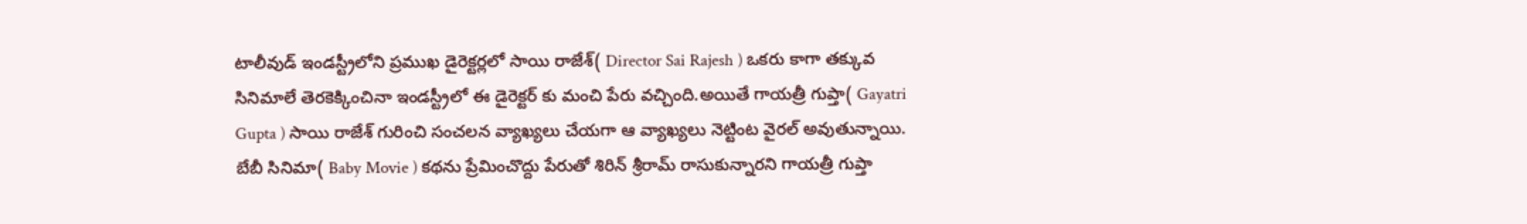టాలీవుడ్ ఇండస్ట్రీలోని ప్రముఖ డైరెక్టర్లలో సాయి రాజేశ్( Director Sai Rajesh ) ఒకరు కాగా తక్కువ సినిమాలే తెరకెక్కించినా ఇండస్ట్రీలో ఈ డైరెక్టర్ కు మంచి పేరు వచ్చింది.అయితే గాయత్రీ గుప్తా( Gayatri Gupta ) సాయి రాజేశ్ గురించి సంచలన వ్యాఖ్యలు చేయగా ఆ వ్యాఖ్యలు నెట్టింట వైరల్ అవుతున్నాయి.
బేబీ సినిమా( Baby Movie ) కథను ప్రేమించొద్దు పేరుతో శిరిన్ శ్రీరామ్ రాసుకున్నారని గాయత్రీ గుప్తా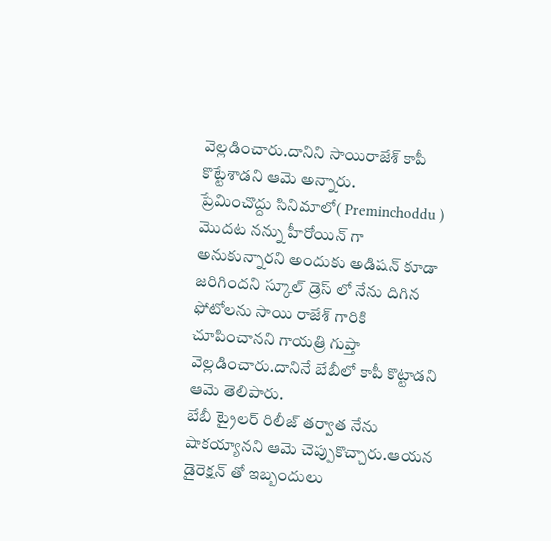వెల్లడించారు.దానిని సాయిరాజేశ్ కాపీ కొట్టేశాడని ఆమె అన్నారు.
ప్రేమించొద్దు సినిమాలో( Preminchoddu ) మొదట నన్ను హీరోయిన్ గా అనుకున్నారని అందుకు అడిషన్ కూడా జరిగిందని స్కూల్ డ్రెస్ లో నేను దిగిన ఫోటోలను సాయి రాజేశ్ గారికి చూపించానని గాయత్రి గుప్తా వెల్లడించారు.దానినే బేబీలో కాపీ కొట్టాడని ఆమె తెలిపారు.
బేబీ ట్రైలర్ రిలీజ్ తర్వాత నేను షాకయ్యానని ఆమె చెప్పుకొచ్చారు.ఆయన డైరెక్షన్ తో ఇబ్బందులు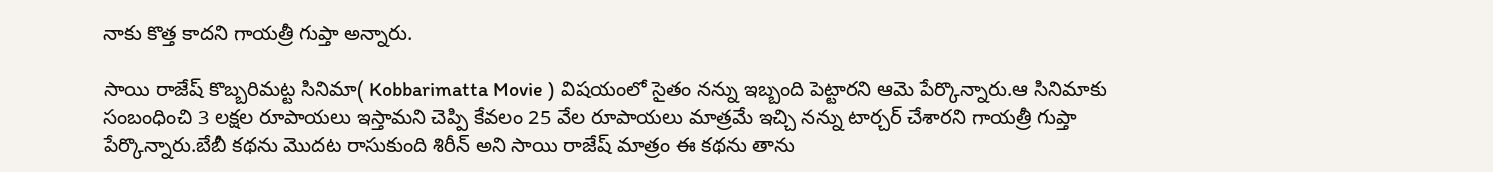నాకు కొత్త కాదని గాయత్రీ గుప్తా అన్నారు.

సాయి రాజేష్ కొబ్బరిమట్ట సినిమా( Kobbarimatta Movie ) విషయంలో సైతం నన్ను ఇబ్బంది పెట్టారని ఆమె పేర్కొన్నారు.ఆ సినిమాకు సంబంధించి 3 లక్షల రూపాయలు ఇస్తామని చెప్పి కేవలం 25 వేల రూపాయలు మాత్రమే ఇచ్చి నన్ను టార్చర్ చేశారని గాయత్రీ గుప్తా పేర్కొన్నారు.బేబీ కథను మొదట రాసుకుంది శిరీన్ అని సాయి రాజేష్ మాత్రం ఈ కథను తాను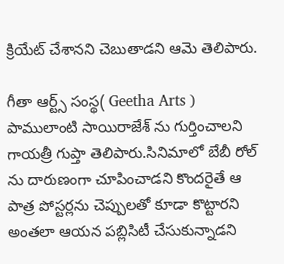క్రియేట్ చేశానని చెబుతాడని ఆమె తెలిపారు.

గీతా ఆర్ట్స్ సంస్థ( Geetha Arts ) పాములాంటి సాయిరాజేశ్ ను గుర్తించాలని గాయత్రీ గుప్తా తెలిపారు.సినిమాలో బేబీ రోల్ ను దారుణంగా చూపించాడని కొందరైతే ఆ పాత్ర పోస్టర్లను చెప్పులతో కూడా కొట్టారని అంతలా ఆయన పబ్లిసిటీ చేసుకున్నాడని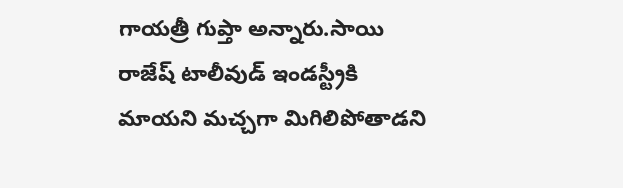గాయత్రీ గుప్తా అన్నారు.సాయి రాజేష్ టాలీవుడ్ ఇండస్ట్రీకి మాయని మచ్చగా మిగిలిపోతాడని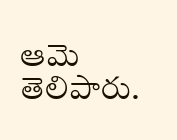ఆమె తెలిపారు.